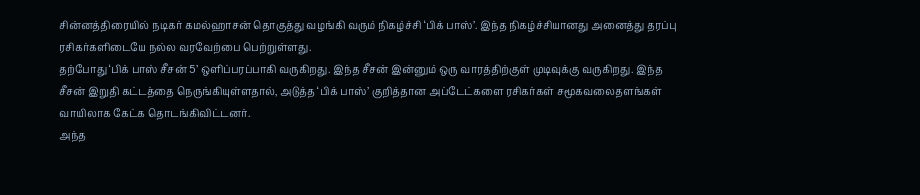சின்னத்திரையில் நடிகர் கமல்ஹாசன் தொகுத்து வழங்கி வரும் நிகழ்ச்சி ‘பிக் பாஸ்’. இந்த நிகழ்ச்சியானது அனைத்து தரப்பு ரசிகர்களிடையே நல்ல வரவேற்பை பெற்றுள்ளது.
தற்போது ‘பிக் பாஸ் சீசன் 5’ ஒளிப்பரப்பாகி வருகிறது. இந்த சீசன் இன்னும் ஒரு வாரத்திற்குள் முடிவுக்கு வருகிறது. இந்த சீசன் இறுதி கட்டத்தை நெருங்கியுள்ளதால், அடுத்த ‘பிக் பாஸ்’ குறித்தான அப்டேட்களை ரசிகர்கள் சமூகவலைதளங்கள் வாயிலாக கேட்க தொடங்கிவிட்டனர்.
அந்த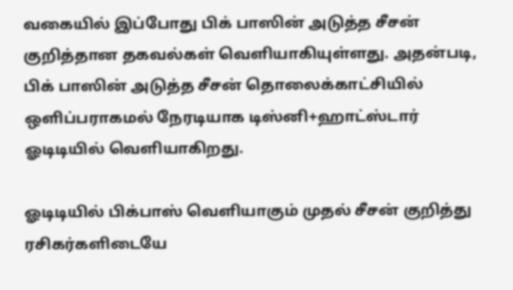வகையில் இப்போது பிக் பாஸின் அடுத்த சீசன் குறித்தான தகவல்கள் வெளியாகியுள்ளது. அதன்படி, பிக் பாஸின் அடுத்த சீசன் தொலைக்காட்சியில் ஒளிப்பராகமல் நேரடியாக டிஸ்னி+ஹாட்ஸ்டார் ஓடிடியில் வெளியாகிறது.

ஓடிடியில் பிக்பாஸ் வெளியாகும் முதல் சீசன் குறித்து ரசிகர்களிடையே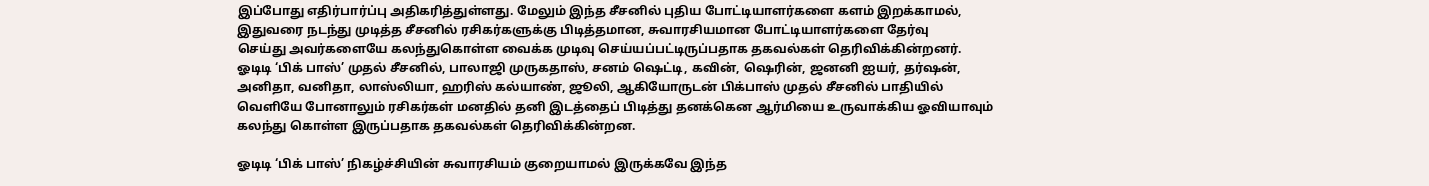இப்போது எதிர்பார்ப்பு அதிகரித்துள்ளது. மேலும் இந்த சீசனில் புதிய போட்டியாளர்களை களம் இறக்காமல், இதுவரை நடந்து முடித்த சீசனில் ரசிகர்களுக்கு பிடித்தமான, சுவாரசியமான போட்டியாளர்களை தேர்வு
செய்து அவர்களையே கலந்துகொள்ள வைக்க முடிவு செய்யப்பட்டிருப்பதாக தகவல்கள் தெரிவிக்கின்றனர்.
ஓடிடி ‘பிக் பாஸ்’ முதல் சீசனில், பாலாஜி முருகதாஸ், சனம் ஷெட்டி, கவின், ஷெரின், ஜனனி ஐயர், தர்ஷன், அனிதா, வனிதா, லாஸ்லியா, ஹரிஸ் கல்யாண், ஜூலி, ஆகியோருடன் பிக்பாஸ் முதல் சீசனில் பாதியில் வெளியே போனாலும் ரசிகர்கள் மனதில் தனி இடத்தைப் பிடித்து தனக்கென ஆர்மியை உருவாக்கிய ஓவியாவும் கலந்து கொள்ள இருப்பதாக தகவல்கள் தெரிவிக்கின்றன.

ஓடிடி ‘பிக் பாஸ்’ நிகழ்ச்சியின் சுவாரசியம் குறையாமல் இருக்கவே இந்த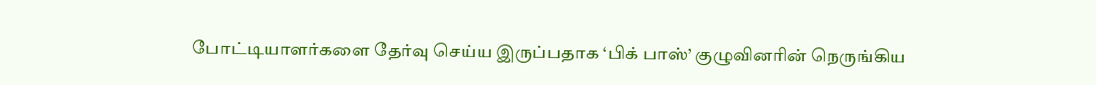போட்டியாளர்களை தேர்வு செய்ய இருப்பதாக ‘பிக் பாஸ்’ குழுவினரின் நெருங்கிய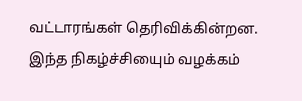வட்டாரங்கள் தெரிவிக்கின்றன. இந்த நிகழ்ச்சியைும் வழக்கம்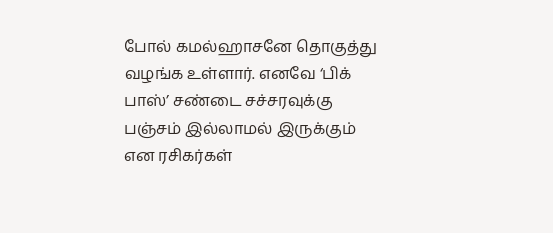போல் கமல்ஹாசனே தொகுத்து வழங்க உள்ளார். எனவே ‘பிக் பாஸ்’ சண்டை சச்சரவுக்கு பஞ்சம் இல்லாமல் இருக்கும் என ரசிகர்கள்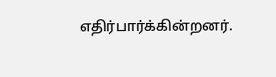எதிர்பார்க்கின்றனர்.